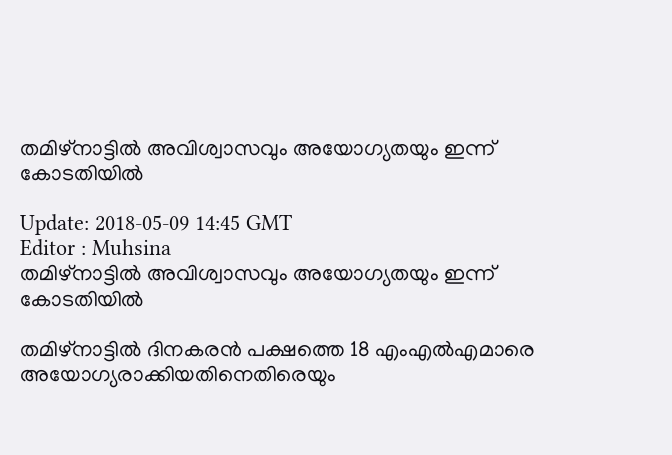തമിഴ്നാട്ടില്‍ അവിശ്വാസവും അയോഗ്യതയും ഇന്ന് കോടതിയില്‍

Update: 2018-05-09 14:45 GMT
Editor : Muhsina
തമിഴ്നാട്ടില്‍ അവിശ്വാസവും അയോഗ്യതയും ഇന്ന് കോടതിയില്‍

തമിഴ്നാട്ടില്‍ ദിനകരന്‍ പക്ഷത്തെ 18 എംഎല്‍എമാരെ അയോഗ്യരാക്കിയതിനെതിരെയും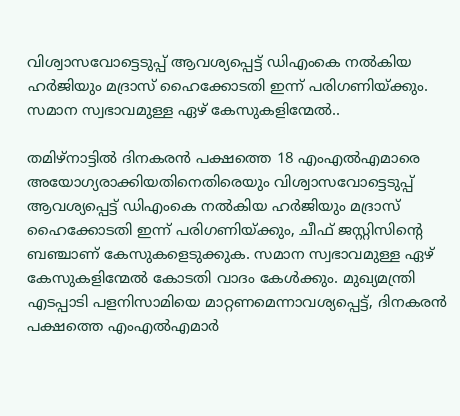വിശ്വാസവോട്ടെടുപ്പ് ആവശ്യപ്പെട്ട് ഡിഎംകെ നല്‍കിയ ഹര്‍ജിയും മദ്രാസ് ഹൈക്കോടതി ഇന്ന് പരിഗണിയ്ക്കും. സമാന സ്വഭാവമുള്ള ഏഴ് കേസുകളിന്മേല്‍..

തമിഴ്നാട്ടില്‍ ദിനകരന്‍ പക്ഷത്തെ 18 എംഎല്‍എമാരെ അയോഗ്യരാക്കിയതിനെതിരെയും വിശ്വാസവോട്ടെടുപ്പ് ആവശ്യപ്പെട്ട് ഡിഎംകെ നല്‍കിയ ഹര്‍ജിയും മദ്രാസ് ഹൈക്കോടതി ഇന്ന് പരിഗണിയ്ക്കും, ചീഫ് ജസ്റ്റിസിന്റെ ബഞ്ചാണ് കേസുകളെടുക്കുക. സമാന സ്വഭാവമുള്ള ഏഴ് കേസുകളിന്മേല്‍ കോടതി വാദം കേള്‍ക്കും. മുഖ്യമന്ത്രി എടപ്പാടി പളനിസാമിയെ മാറ്റണമെന്നാവശ്യപ്പെട്ട്, ദിനകരന്‍ പക്ഷത്തെ എംഎല്‍എമാര്‍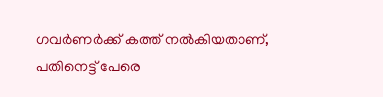ഗവര്‍ണര്‍ക്ക് കത്ത് നല്‍കിയതാണ്, പതിനെട്ട് പേരെ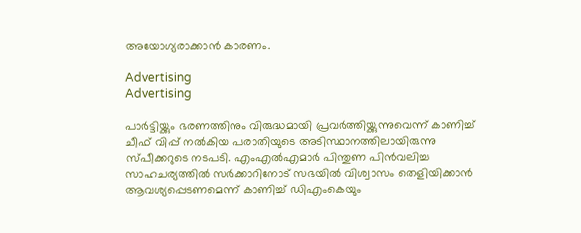അയോഗ്യരാക്കാന്‍ കാരണം.

Advertising
Advertising

പാര്‍ട്ടിയ്ക്കും ഭരണത്തിനും വിരുദ്ധമായി പ്രവര്‍ത്തിയ്ക്കുന്നുവെന്ന് കാണിച്ച് ചീഫ് വിപ്പ് നല്‍കിയ പരാതിയുടെ അടിസ്ഥാനത്തിലായിരുന്നു സ്പീക്കറുടെ നടപടി. എംഎല്‍എമാര്‍ പിന്തുണ പിന്‍വലിച്ച സാഹചര്യത്തില്‍ സര്‍ക്കാറിനോട് സഭയില്‍ വിശ്വാസം തെളിയിക്കാന്‍ ആവശ്യപ്പെടണമെന്ന് കാണിച്ച് ഡിഎംകെയും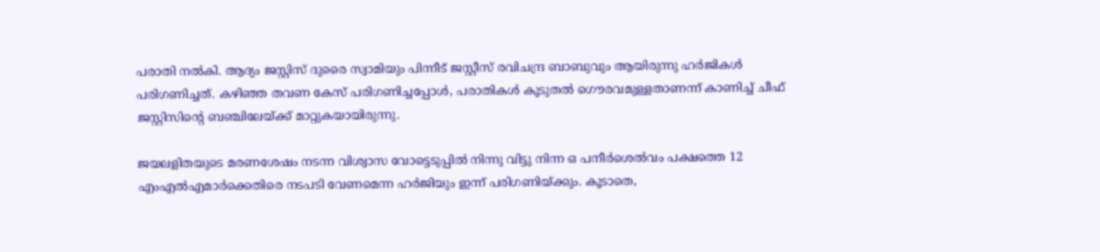പരാതി നല്‍കി. ആദ്യം ജസ്റ്റിസ് ദുരൈ സ്വാമിയും പിന്നീട് ജസ്റ്റീസ് രവിചന്ദ്ര ബാബുവും ആയിരുന്നു ഹര്‍ജികള്‍ പരിഗണിച്ചത്. കഴിഞ്ഞ തവണ കേസ് പരിഗണിച്ചപ്പോള്‍, പരാതികള്‍ കൂടുതല്‍ ഗൌരവമുള്ളതാണന്ന് കാണിച്ച് ചീഫ് ജസ്റ്റിസിന്റെ ബഞ്ചിലേയ്ക്ക് മാറ്റുകയായിരുന്നു.

ജയലളിതയുടെ മരണശേഷം നടന്ന വിശ്വാസ വോട്ടെടുപ്പില്‍ നിന്നു വിട്ടു നിന്ന ഒ പനീര്‍ശെല്‍വം പക്ഷത്തെ 12 എംഎല്‍എമാര്‍ക്കെതിരെ നടപടി വേണമെന്ന ഹര്‍ജിയും ഇന്ന് പരിഗണിയ്ക്കും. കൂടാതെ,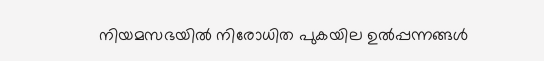നിയമസഭയില്‍ നിരോധിത പുകയില ഉല്‍പ്പന്നങ്ങള്‍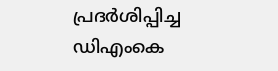പ്രദര്‍ശിപ്പിച്ച ഡിഎംകെ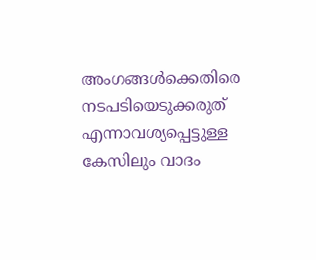അംഗങ്ങള്‍ക്കെതിരെ നടപടിയെടുക്കരുത് എന്നാവശ്യപ്പെട്ടുള്ള കേസിലും വാദം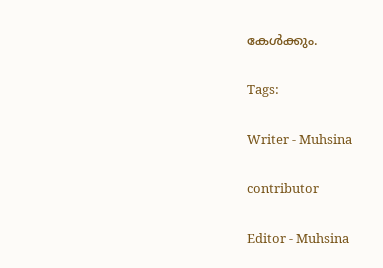കേള്‍ക്കും.

Tags:

Writer - Muhsina

contributor

Editor - Muhsina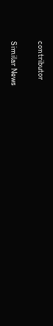contributor

Similar News